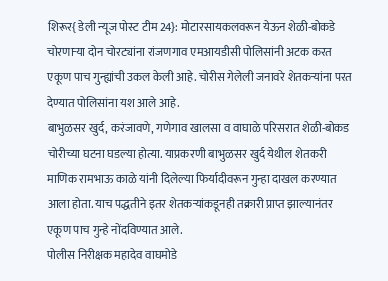शिरूर{ डेली न्यूज पोस्ट टीम 24}: मोटारसायकलवरून येऊन शेळी-बोकडे चोरणाऱ्या दोन चोरट्यांना रांजणगाव एमआयडीसी पोलिसांनी अटक करत एकूण पाच गुन्ह्यांची उकल केली आहे. चोरीस गेलेली जनावरे शेतकऱ्यांना परत देण्यात पोलिसांना यश आले आहे.
बाभुळसर खुर्द, करंजावणे, गणेगाव खालसा व वाघाळे परिसरात शेळी-बोकड चोरीच्या घटना घडल्या होत्या. याप्रकरणी बाभुळसर खुर्द येथील शेतकरी माणिक रामभाऊ काळे यांनी दिलेल्या फिर्यादीवरून गुन्हा दाखल करण्यात आला होता. याच पद्धतीने इतर शेतकऱ्यांकडूनही तक्रारी प्राप्त झाल्यानंतर एकूण पाच गुन्हे नोंदविण्यात आले.
पोलीस निरीक्षक महादेव वाघमोडे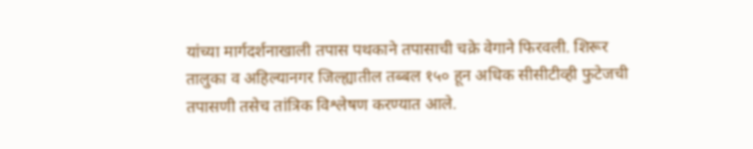यांच्या मार्गदर्शनाखाली तपास पथकाने तपासाची चक्रे वेगाने फिरवली. शिरूर तालुका व अहिल्यानगर जिल्ह्यातील तब्बल १५० हून अधिक सीसीटीव्ही फुटेजची तपासणी तसेच तांत्रिक विश्लेषण करण्यात आले.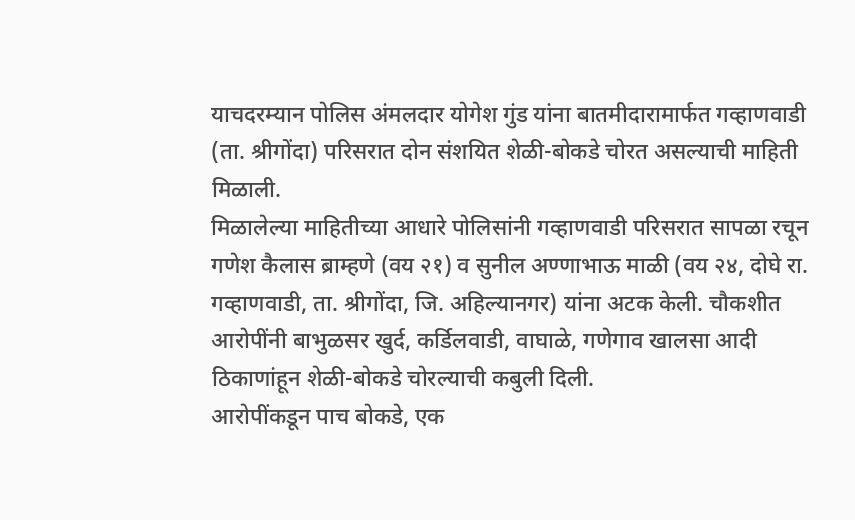याचदरम्यान पोलिस अंमलदार योगेश गुंड यांना बातमीदारामार्फत गव्हाणवाडी (ता. श्रीगोंदा) परिसरात दोन संशयित शेळी-बोकडे चोरत असल्याची माहिती मिळाली.
मिळालेल्या माहितीच्या आधारे पोलिसांनी गव्हाणवाडी परिसरात सापळा रचून गणेश कैलास ब्राम्हणे (वय २१) व सुनील अण्णाभाऊ माळी (वय २४, दोघे रा. गव्हाणवाडी, ता. श्रीगोंदा, जि. अहिल्यानगर) यांना अटक केली. चौकशीत आरोपींनी बाभुळसर खुर्द, कर्डिलवाडी, वाघाळे, गणेगाव खालसा आदी ठिकाणांहून शेळी-बोकडे चोरल्याची कबुली दिली.
आरोपींकडून पाच बोकडे, एक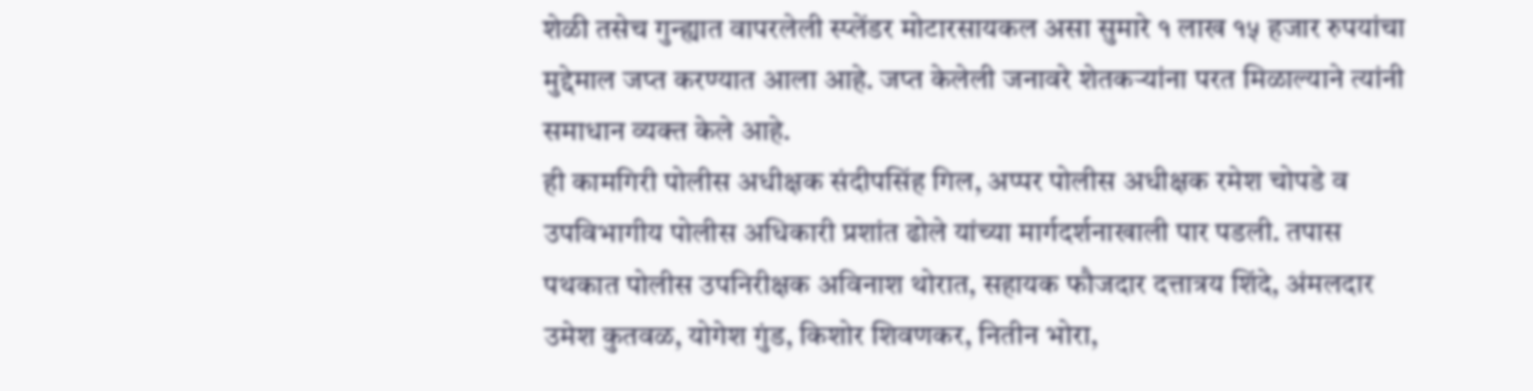शेळी तसेच गुन्ह्यात वापरलेली स्प्लेंडर मोटारसायकल असा सुमारे १ लाख १५ हजार रुपयांचा मुद्देमाल जप्त करण्यात आला आहे. जप्त केलेली जनावरे शेतकऱ्यांना परत मिळाल्याने त्यांनी समाधान व्यक्त केले आहे.
ही कामगिरी पोलीस अधीक्षक संदीपसिंह गिल, अप्पर पोलीस अधीक्षक रमेश चोपडे व उपविभागीय पोलीस अधिकारी प्रशांत ढोले यांच्या मार्गदर्शनाखाली पार पडली. तपास पथकात पोलीस उपनिरीक्षक अविनाश थोरात, सहायक फौजदार दत्तात्रय शिंदे, अंमलदार उमेश कुतवळ, योगेश गुंड, किशोर शिवणकर, नितीन भोरा,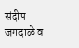संदीप जगदाळे व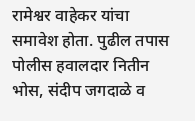रामेश्वर वाहेकर यांचा समावेश होता. पुढील तपास पोलीस हवालदार नितीन भोस, संदीप जगदाळे व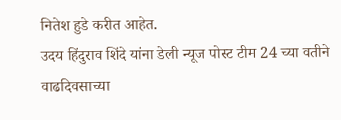नितेश हुडे करीत आहेत.
उदय हिंदुराव शिंदे यांना डेली न्यूज पोस्ट टीम 24 च्या वतीने वाढदिवसाच्या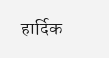हार्दिक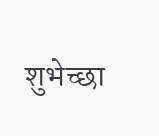शुभेच्छा